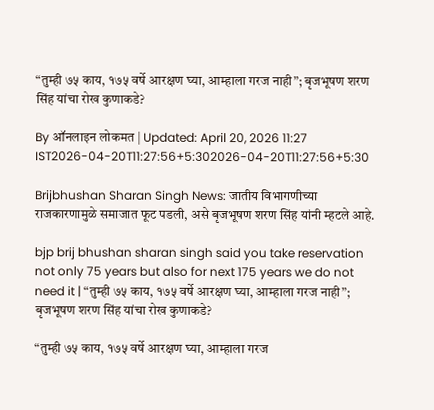“तुम्ही ७५ काय, १७५ वर्षे आरक्षण घ्या, आम्हाला गरज नाही”; बृजभूषण शरण सिंह यांचा रोख कुणाकडे?

By ऑनलाइन लोकमत | Updated: April 20, 2026 11:27 IST2026-04-20T11:27:56+5:302026-04-20T11:27:56+5:30

Brijbhushan Sharan Singh News: जातीय विभागणीच्या राजकारणामुळे समाजात फूट पडली, असे बृजभूषण शरण सिंह यांनी म्हटले आहे.

bjp brij bhushan sharan singh said you take reservation not only 75 years but also for next 175 years we do not need it | “तुम्ही ७५ काय, १७५ वर्षे आरक्षण घ्या, आम्हाला गरज नाही”; बृजभूषण शरण सिंह यांचा रोख कुणाकडे?

“तुम्ही ७५ काय, १७५ वर्षे आरक्षण घ्या, आम्हाला गरज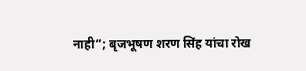नाही”; बृजभूषण शरण सिंह यांचा रोख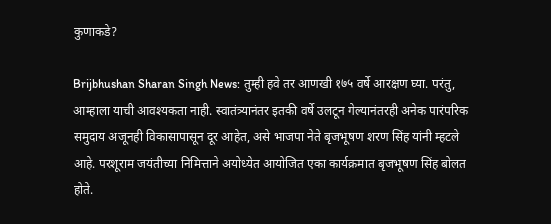कुणाकडे?

Brijbhushan Sharan Singh News: तुम्ही हवे तर आणखी १७५ वर्षे आरक्षण घ्या. परंतु, आम्हाला याची आवश्यकता नाही. स्वातंत्र्यानंतर इतकी वर्षे उलटून गेल्यानंतरही अनेक पारंपरिक समुदाय अजूनही विकासापासून दूर आहेत, असे भाजपा नेते बृजभूषण शरण सिंह यांनी म्हटले आहे. परशूराम जयंतीच्या निमित्ताने अयोध्येत आयोजित एका कार्यक्रमात बृजभूषण सिंह बोलत होते.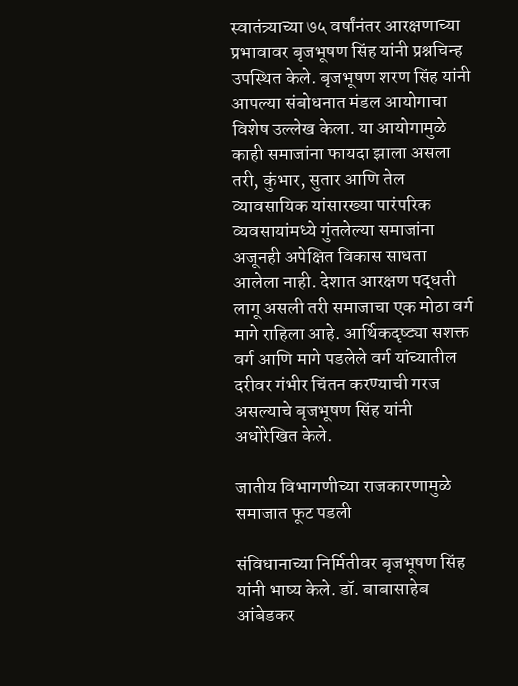स्वातंत्र्याच्या ७५ वर्षांनंतर आरक्षणाच्या प्रभावावर बृजभूषण सिंह यांनी प्रश्नचिन्ह उपस्थित केले. बृजभूषण शरण सिंह यांनी आपल्या संबोधनात मंडल आयोगाचा विशेष उल्लेख केला. या आयोगामुळे काही समाजांना फायदा झाला असला तरी, कुंभार, सुतार आणि तेल व्यावसायिक यांसारख्या पारंपरिक व्यवसायांमध्ये गुंतलेल्या समाजांना अजूनही अपेक्षित विकास साधता आलेला नाही. देशात आरक्षण पद्धती लागू असली तरी समाजाचा एक मोठा वर्ग मागे राहिला आहे. आर्थिकदृष्ट्या सशक्त वर्ग आणि मागे पडलेले वर्ग यांच्यातील दरीवर गंभीर चिंतन करण्याची गरज असल्याचे बृजभूषण सिंह यांनी अधोरेखित केले.

जातीय विभागणीच्या राजकारणामुळे समाजात फूट पडली

संविधानाच्या निर्मितीवर बृजभूषण सिंह यांनी भाष्य केले. डॉ. बाबासाहेब आंबेडकर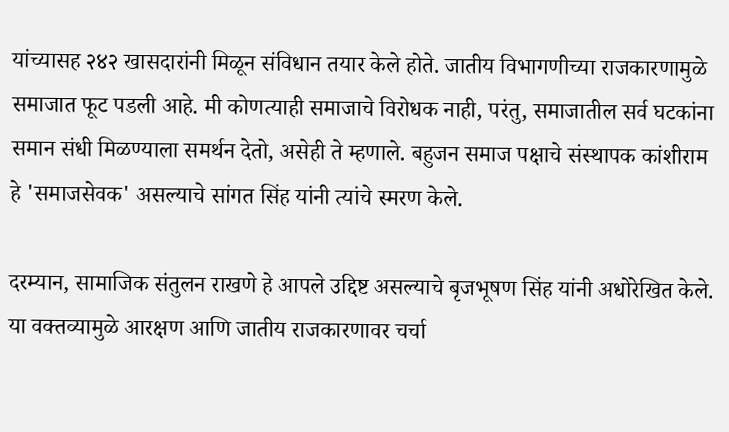यांच्यासह २४२ खासदारांनी मिळून संविधान तयार केले होते. जातीय विभागणीच्या राजकारणामुळे समाजात फूट पडली आहे. मी कोणत्याही समाजाचे विरोधक नाही, परंतु, समाजातील सर्व घटकांना समान संधी मिळण्याला समर्थन देतो, असेही ते म्हणाले. बहुजन समाज पक्षाचे संस्थापक कांशीराम हे 'समाजसेवक' असल्याचे सांगत सिंह यांनी त्यांचे स्मरण केले.

दरम्यान, सामाजिक संतुलन राखणे हे आपले उद्दिष्ट असल्याचे बृजभूषण सिंह यांनी अधोरेखित केले. या वक्तव्यामुळे आरक्षण आणि जातीय राजकारणावर चर्चा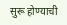सुरू होण्याची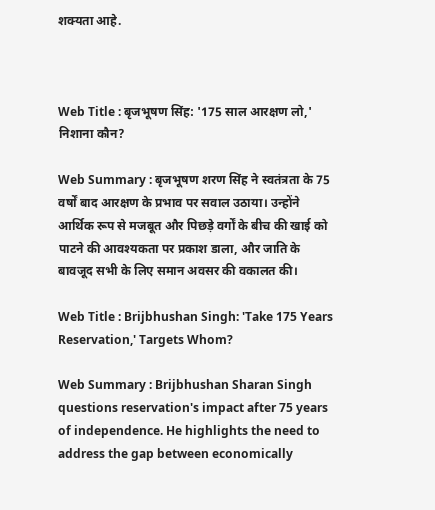शक्यता आहे.



Web Title : बृजभूषण सिंह: '175 साल आरक्षण लो,' निशाना कौन?

Web Summary : बृजभूषण शरण सिंह ने स्वतंत्रता के 75 वर्षों बाद आरक्षण के प्रभाव पर सवाल उठाया। उन्होंने आर्थिक रूप से मजबूत और पिछड़े वर्गों के बीच की खाई को पाटने की आवश्यकता पर प्रकाश डाला, और जाति के बावजूद सभी के लिए समान अवसर की वकालत की।

Web Title : Brijbhushan Singh: 'Take 175 Years Reservation,' Targets Whom?

Web Summary : Brijbhushan Sharan Singh questions reservation's impact after 75 years of independence. He highlights the need to address the gap between economically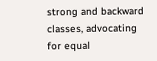strong and backward classes, advocating for equal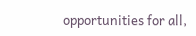opportunities for all,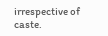irrespective of caste.